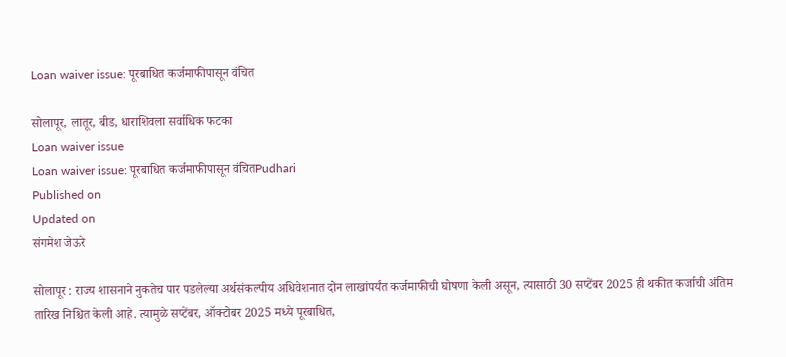Loan waiver issue: पूरबाधित कर्जमाफीपासून वंचित

सोलापूर, लातूर, बीड, धाराशिवला सर्वाधिक फटका
Loan waiver issue
Loan waiver issue: पूरबाधित कर्जमाफीपासून वंचितPudhari
Published on
Updated on
संगमेश जेऊरे

सोलापूर : राज्य शासनाने नुकतेच पार पडलेल्या अर्थसंकल्पीय अधिवेशनात दोन लाखांपर्यंत कर्जमाफीची घोषणा केली असून, त्यासाठी 30 सप्टेंबर 2025 ही थकीत कर्जाची अंतिम तारिख निश्चित केली आहे. त्यामुळे सप्टेंबर, ऑक्टोबर 2025 मध्ये पूरबाधित,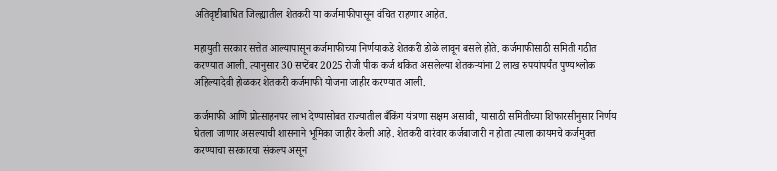अतिवृष्टीबाधित जिल्ह्यातील शेतकरी या कर्जमाफीपासून वंचित राहणार आहेत.

महायुती सरकार सत्तेत आल्यापासून कर्जमाफीच्या निर्णयाकडे शेतकरी डोळे लावून बसले होते. कर्जमाफीसाठी समिती गठीत करण्यात आली. त्यानुसार 30 सप्टेंबर 2025 रोजी पीक कर्ज थकित असलेल्या शेतकऱ्यांना 2 लाख रुपयांपर्यंत पुण्यश्लोक अहिल्यादेवी होळकर शेतकरी कर्जमाफी योजना जाहीर करण्यात आली.

कर्जमाफी आणि प्रोत्साहनपर लाभ देण्यासोबत राज्यातील बँकिंग यंत्रणा सक्षम असावी, यासाठी समितीच्या शिफारसीनुसार निर्णय घेतला जाणार असल्याची शासनाने भूमिका जाहीर केली आहे. शेतकरी वारंवार कर्जबाजारी न होता त्याला कायमचे कर्जमुक्त करण्याचा सरकारचा संकल्प असून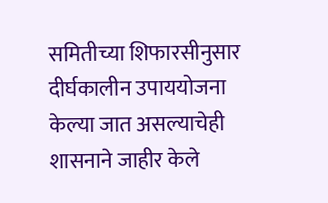समितीच्या शिफारसीनुसार दीर्घकालीन उपाययोजना केल्या जात असल्याचेही शासनाने जाहीर केले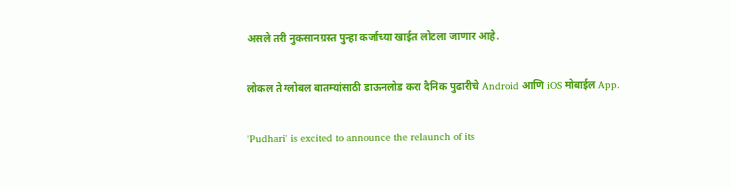असले तरी नुकसानग्रस्त पुन्हा कर्जाच्या खाईत लोटला जाणार आहे.

लोकल ते ग्लोबल बातम्यांसाठी डाऊनलोड करा दैनिक पुढारीचे Android आणि iOS मोबाईल App.

'Pudhari' is excited to announce the relaunch of its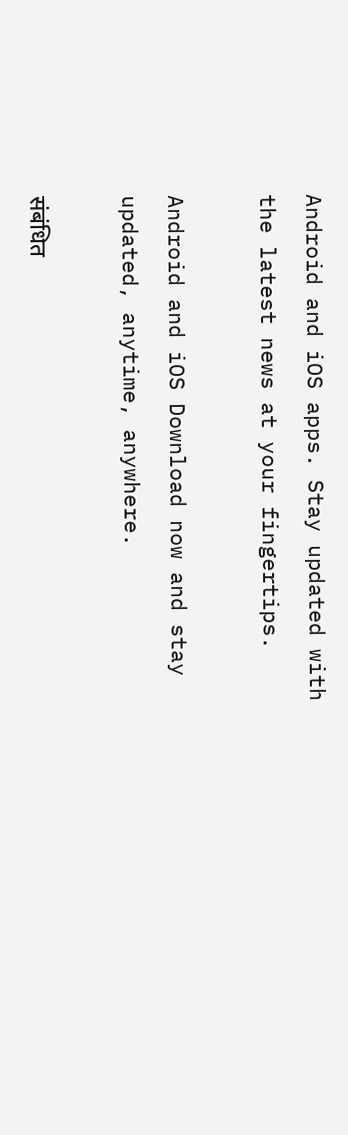Android and iOS apps. Stay updated with the latest news at your fingertips.

Android and iOS Download now and stay updated, anytime, anywhere.

संबंधित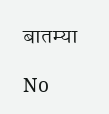बातम्या

No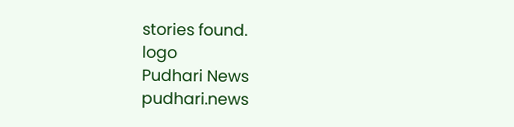stories found.
logo
Pudhari News
pudhari.news